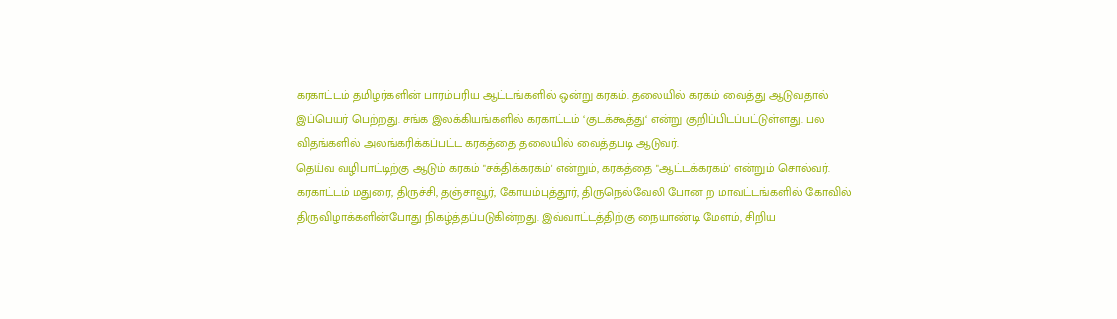கரகாட்டம் தமிழர்களின் பாரம்பரிய ஆட்டங்களில் ஒன்று கரகம். தலையில் கரகம் வைத்து ஆடுவதால் இப்பெயர் பெற்றது. சங்க இலக்கியங்களில் கரகாட்டம் ‘குடக்கூத்து‘ என்று குறிப்பிடப்பட்டுள்ளது. பல விதங்களில் அலங்கரிக்கப்பட்ட கரகத்தை தலையில் வைத்தபடி ஆடுவர்.
தெய்வ வழிபாட்டிற்கு ஆடும் கரகம் "சக்திக்கரகம்' என்றும், கரகத்தை "ஆட்டக்கரகம்' என்றும் சொல்வர். கரகாட்டம் மதுரை, திருச்சி, தஞ்சாவூர், கோயம்புத்தூர், திருநெல்வேலி போன ற மாவட்டங்களில் கோவில் திருவிழாக்களின்போது நிகழ்த்தப்படுகின்றது. இவ்வாட்டத்திற்கு நையாண்டி மேளம், சிறிய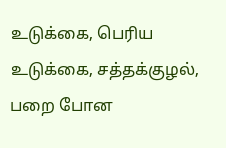உடுக்கை, பெரிய உடுக்கை, சத்தக்குழல், பறை போன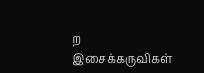ற இசைக்கருவிகள்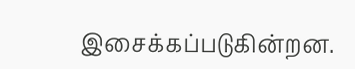இசைக்கப்படுகின்றன.